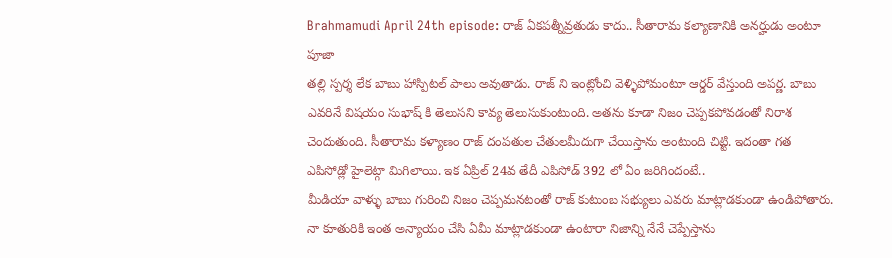Brahmamudi April 24th episode: రాజ్ ఏకపత్నీవ్రతుడు కాదు.. సీతారామ కల్యాణానికి అనర్హుడు అంటూ పూజా
తల్లి స్పర్శ లేక బాబు హాస్పిటల్ పాలు అవుతాడు. రాజ్ ని ఇంట్లోంచి వెళ్ళిపోమంటూ ఆర్డర్ వేస్తుంది అపర్ణ. బాబు ఎవరినే విషయం సుభాష్ కి తెలుసని కావ్య తెలుసుకుంటుంది. అతను కూడా నిజం చెప్పకపోవడంతో నిరాశ చెందుతుంది. సీతారామ కళ్యాణం రాజ్ దంపతుల చేతులమీదుగా చేయిస్తాను అంటుంది చిట్టి. ఇదంతా గత ఎపిసోడ్లో హైలెట్గా మిగిలాయి. ఇక ఏప్రిల్ 24వ తేదీ ఎపిసోడ్ 392 లో ఏం జరిగిందంటే..
మీడియా వాళ్ళు బాబు గురించి నిజం చెప్పమనటంతో రాజ్ కుటుంబ సభ్యులు ఎవరు మాట్లాడకుండా ఉండిపోతారు. నా కూతురికి ఇంత అన్యాయం చేసి ఏమీ మాట్లాడకుండా ఉంటారా నిజాన్ని నేనే చెప్పేస్తాను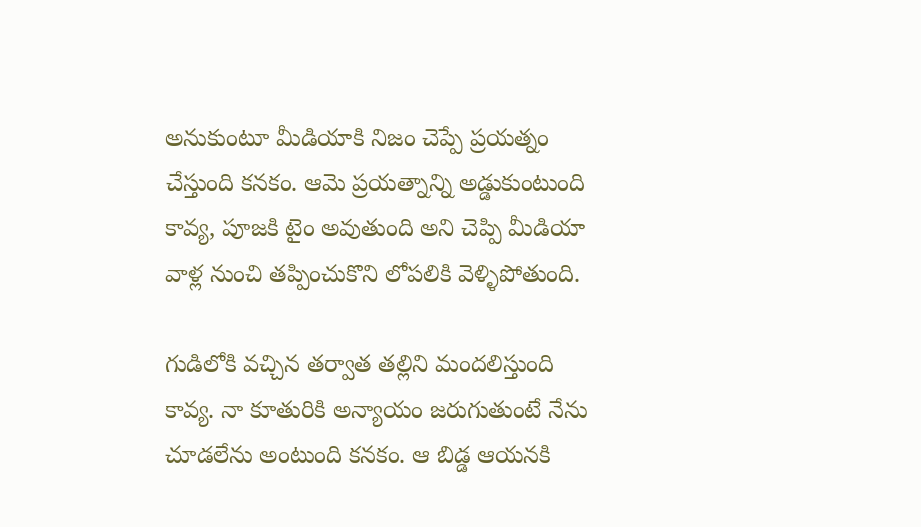అనుకుంటూ మీడియాకి నిజం చెప్పే ప్రయత్నం చేస్తుంది కనకం. ఆమె ప్రయత్నాన్ని అడ్డుకుంటుంది కావ్య, పూజకి టైం అవుతుంది అని చెప్పి మీడియా వాళ్ల నుంచి తప్పించుకొని లోపలికి వెళ్ళిపోతుంది.

గుడిలోకి వచ్చిన తర్వాత తల్లిని మందలిస్తుంది కావ్య. నా కూతురికి అన్యాయం జరుగుతుంటే నేను చూడలేను అంటుంది కనకం. ఆ బిడ్డ ఆయనకి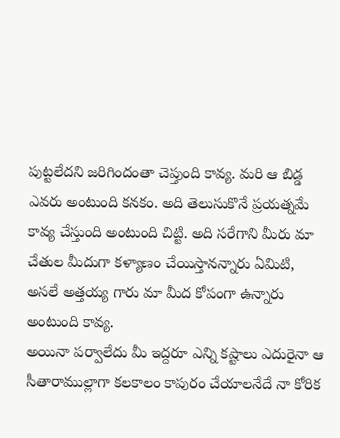పుట్టలేదని జరిగిందంతా చెప్తుంది కావ్య. మరి ఆ బిడ్డ ఎవరు అంటుంది కనకం. అది తెలుసుకొనే ప్రయత్నమే కావ్య చేస్తుంది అంటుంది చిట్టి. అది సరేగాని మీరు మా చేతుల మీదుగా కళ్యాణం చేయిస్తానన్నారు ఏమిటి, అసలే అత్తయ్య గారు మా మీద కోపంగా ఉన్నారు అంటుంది కావ్య.
అయినా పర్వాలేదు మీ ఇద్దరూ ఎన్ని కష్టాలు ఎదురైనా ఆ సీతారాముల్లాగా కలకాలం కాపురం చేయాలనేదే నా కోరిక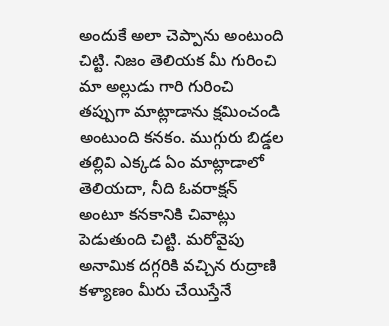అందుకే అలా చెప్పాను అంటుంది చిట్టి. నిజం తెలియక మీ గురించి మా అల్లుడు గారి గురించి తప్పుగా మాట్లాడాను క్షమించండి అంటుంది కనకం. ముగ్గురు బిడ్డల తల్లివి ఎక్కడ ఏం మాట్లాడాలో తెలియదా, నీది ఓవరాక్షన్ అంటూ కనకానికి చివాట్లు పెడుతుంది చిట్టి. మరోవైపు అనామిక దగ్గరికి వచ్చిన రుద్రాణి కళ్యాణం మీరు చేయిస్తేనే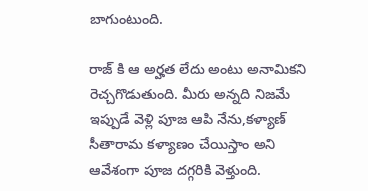బాగుంటుంది.

రాజ్ కి ఆ అర్హత లేదు అంటు అనామికని రెచ్చగొడుతుంది. మీరు అన్నది నిజమే ఇప్పుడే వెళ్లి పూజ ఆపి నేను,కళ్యాణ్ సీతారామ కళ్యాణం చేయిస్తాం అని ఆవేశంగా పూజ దగ్గరికి వెళ్తుంది.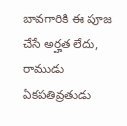బావగారికి ఈ పూజ చేసే అర్హత లేదు, రాముడు ఏకపతివ్రతుడు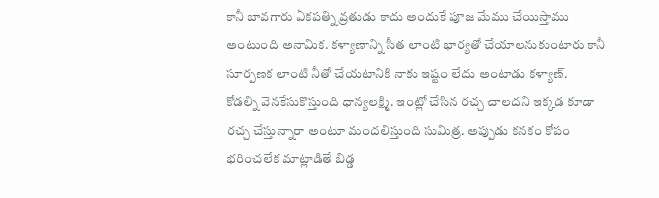కానీ బావగారు ఏకపత్ని వ్రతుడు కాదు అందుకే పూజ మేము చేయిస్తాము అంటుంది అనామిక. కళ్యాణాన్ని సీత లాంటి భార్యతో చేయాలనుకుంటారు కానీ సూర్పణక లాంటి నీతో చేయటానికి నాకు ఇష్టం లేదు అంటాడు కళ్యాణ్.
కోడల్ని వెనకేసుకొస్తుంది ధాన్యలక్ష్మి. ఇంట్లో చేసిన రచ్చ చాలదని ఇక్కడ కూడా రచ్చ చేస్తున్నారా అంటూ మందలిస్తుంది సుమిత్ర. అప్పుడు కనకం కోపం భరించలేక మాట్లాడితే బిడ్డ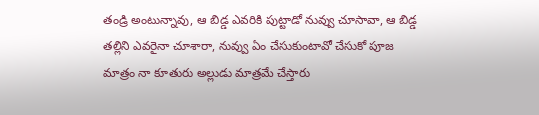తండ్రి అంటున్నావు, ఆ బిడ్డ ఎవరికి పుట్టాడో నువ్వు చూసావా, ఆ బిడ్డ తల్లిని ఎవరైనా చూశారా, నువ్వు ఏం చేసుకుంటావో చేసుకో పూజ మాత్రం నా కూతురు అల్లుడు మాత్రమే చేస్తారు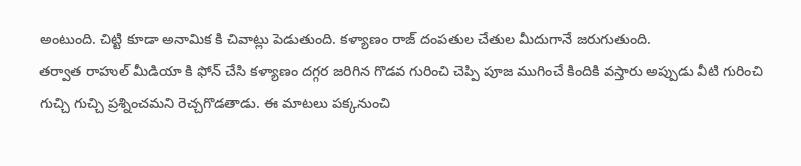అంటుంది. చిట్టి కూడా అనామిక కి చివాట్లు పెడుతుంది. కళ్యాణం రాజ్ దంపతుల చేతుల మీదుగానే జరుగుతుంది.
తర్వాత రాహుల్ మీడియా కి ఫోన్ చేసి కళ్యాణం దగ్గర జరిగిన గొడవ గురించి చెప్పి పూజ ముగించే కిందికి వస్తారు అప్పుడు వీటి గురించి గుచ్చి గుచ్చి ప్రశ్నించమని రెచ్చగొడతాడు. ఈ మాటలు పక్కనుంచి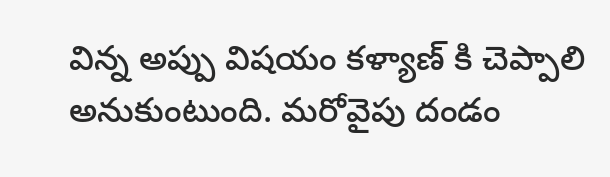విన్న అప్పు విషయం కళ్యాణ్ కి చెప్పాలి అనుకుంటుంది. మరోవైపు దండం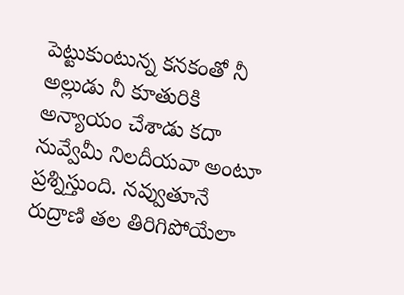పెట్టుకుంటున్న కనకంతో నీ అల్లుడు నీ కూతురికి అన్యాయం చేశాడు కదా నువ్వేమీ నిలదీయవా అంటూ ప్రశ్నిస్తుంది. నవ్వుతూనే రుద్రాణి తల తిరిగిపోయేలా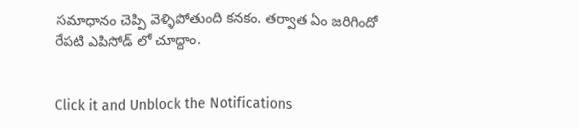సమాధానం చెప్పి వెళ్ళిపోతుంది కనకం. తర్వాత ఏం జరిగిందో రేపటి ఎపిసోడ్ లో చూద్దాం.


Click it and Unblock the Notifications